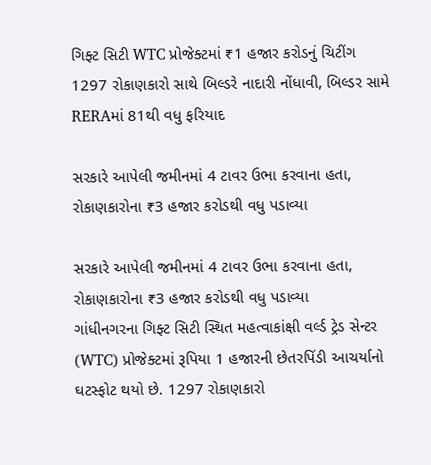ગિફ્ટ સિટી WTC પ્રોજેક્ટમાં ₹1 હજાર કરોડનું ચિટીંગ
1297 રોકાણકારો સાથે બિલ્ડરે નાદારી નોંધાવી, બિલ્ડર સામે RERAમાં 81થી વધુ ફરિયાદ

સરકારે આપેલી જમીનમાં 4 ટાવર ઉભા કરવાના હતા, રોકાણકારોના ₹3 હજાર કરોડથી વધુ પડાવ્યા

સરકારે આપેલી જમીનમાં 4 ટાવર ઉભા કરવાના હતા, રોકાણકારોના ₹3 હજાર કરોડથી વધુ પડાવ્યા
ગાંધીનગરના ગિફ્ટ સિટી સ્થિત મહત્વાકાંક્ષી વર્લ્ડ ટ્રેડ સેન્ટર (WTC) પ્રોજેક્ટમાં રૂપિયા 1 હજારની છેતરપિંડી આચર્યાનો ઘટસ્ફોટ થયો છે. 1297 રોકાણકારો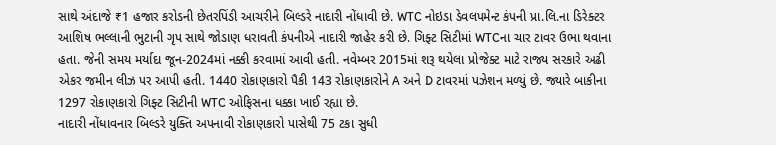સાથે અંદાજે ₹1 હજાર કરોડની છેતરપિંડી આચરીને બિલ્ડરે નાદારી નોંધાવી છે. WTC નોઇડા ડેવલપમેન્ટ કંપની પ્રા.લિ.ના ડિરેક્ટર આશિષ ભલ્લાની ભુટાની ગૃપ સાથે જોડાણ ધરાવતી કંપનીએ નાદારી જાહેર કરી છે. ગિફ્ટ સિટીમાં WTCના ચાર ટાવર ઉભા થવાના હતા. જેની સમય મર્યાદા જૂન-2024માં નક્કી કરવામાં આવી હતી. નવેમ્બર 2015માં શરૂ થયેલા પ્રોજેક્ટ માટે રાજ્ય સરકારે અઢી એકર જમીન લીઝ પર આપી હતી. 1440 રોકાણકારો પૈકી 143 રોકાણકારોને A અને D ટાવરમાં પઝેશન મળ્યું છે. જ્યારે બાકીના 1297 રોકાણકારો ગિફ્ટ સિટીની WTC ઓફિસના ધક્કા ખાઈ રહ્યા છે.
નાદારી નોંધાવનાર બિલ્ડરે યુક્તિ અપનાવી રોકાણકારો પાસેથી 75 ટકા સુધી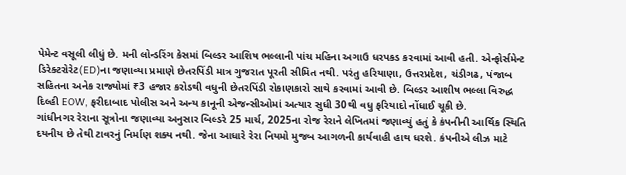પેમેન્ટ વસૂલી લીધું છે. મની લોન્ડરિંગ કેસમાં બિલ્ડર આશિષ ભલ્લાની પાંચ મહિના અગાઉ ધરપકડ કરવામાં આવી હતી. એન્ફોર્સમેન્ટ ડિરેક્ટરોરેટ(ED)ના જણાવ્યા પ્રમાણે છેતરપિંડી માત્ર ગુજરાત પૂરતી સીમિત નથી. પરંતુ હરિયાણા, ઉત્તરપ્રદેશ, ચંડીગઢ, પંજાબ સહિતના અનેક રાજ્યોમાં ₹3 હજાર કરોડથી વધુની છેતરપિંડી રોકાણકારો સાથે કરવામાં આવી છે. બિલ્ડર આશીષ ભલ્લા વિરુદ્ધ દિલ્હી EOW, ફરીદાબાદ પોલીસ અને અન્ય કાનૂની એજન્સીઓમાં અત્યાર સુધી 30થી વધુ ફરિયાદો નોંધાઈ ચૂકી છે.
ગાંધીનગર રેરાના સૂત્રોના જણાવ્યા અનુસાર બિલ્ડરે 25 માર્ચ, 2025ના રોજ રેરાને લેખિતમાં જણાવ્યું હતું કે કંપનીની આર્થિક સ્થિતિ દયનીય છે તેથી ટાવરનું નિર્માણ શક્ય નથી. જેના આધારે રેરા નિયમો મુજબ આગળની કાર્યવાહી હાથ ધરશે. કંપનીએ લીઝ માટે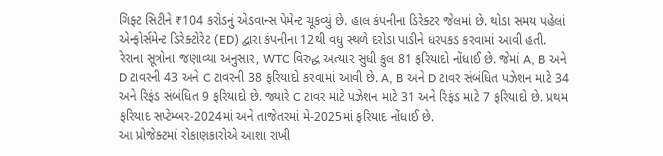ગિફ્ટ સિટીને ₹104 કરોડનું એડવાન્સ પેમેન્ટ ચૂકવ્યું છે. હાલ કંપનીના ડિરેક્ટર જેલમાં છે. થોડા સમય પહેલાં એન્ફોર્સમેન્ટ ડિરેક્ટોરેટ (ED) દ્વારા કંપનીના 12થી વધુ સ્થળે દરોડા પાડીને ધરપકડ કરવામાં આવી હતી.
રેરાના સૂત્રોના જણાવ્યા અનુસાર, WTC વિરુદ્ધ અત્યાર સુધી કુલ 81 ફરિયાદો નોંધાઈ છે. જેમાં A, B અને D ટાવરની 43 અને C ટાવરની 38 ફરિયાદો કરવામાં આવી છે. A, B અને D ટાવર સંબંધિત પઝેશન માટે 34 અને રિફંડ સંબંધિત 9 ફરિયાદો છે. જ્યારે C ટાવર માટે પઝેશન માટે 31 અને રિફંડ માટે 7 ફરિયાદો છે. પ્રથમ ફરિયાદ સપ્ટેમ્બર-2024માં અને તાજેતરમાં મે-2025માં ફરિયાદ નોંધાઈ છે.
આ પ્રોજેક્ટમાં રોકાણકારોએ આશા રાખી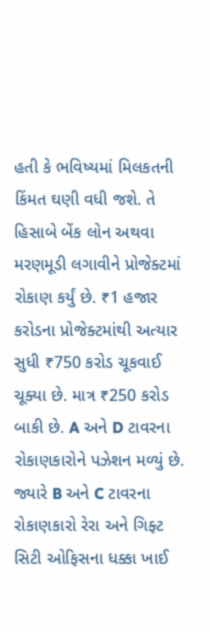હતી કે ભવિષ્યમાં મિલકતની કિંમત ઘણી વધી જશે. તે હિસાબે બેંક લોન અથવા મરણમૂડી લગાવીને પ્રોજેક્ટમાં રોકાણ કર્યું છે. ₹1 હજાર કરોડના પ્રોજેક્ટમાંથી અત્યાર સુધી ₹750 કરોડ ચૂકવાઈ ચૂક્યા છે. માત્ર ₹250 કરોડ બાકી છે. A અને D ટાવરના રોકાણકારોને પઝેશન મળ્યું છે. જ્યારે B અને C ટાવરના રોકાણકારો રેરા અને ગિફ્ટ સિટી ઓફિસના ધક્કા ખાઈ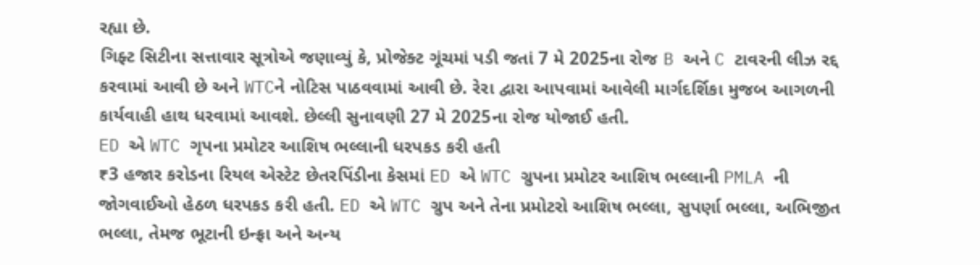રહ્યા છે.
ગિફ્ટ સિટીના સત્તાવાર સૂત્રોએ જણાવ્યું કે, પ્રોજેક્ટ ગૂંચમાં પડી જતાં 7 મે 2025ના રોજ B અને C ટાવરની લીઝ રદ્દ કરવામાં આવી છે અને WTCને નોટિસ પાઠવવામાં આવી છે. રેરા દ્વારા આપવામાં આવેલી માર્ગદર્શિકા મુજબ આગળની કાર્યવાહી હાથ ધરવામાં આવશે. છેલ્લી સુનાવણી 27 મે 2025ના રોજ યોજાઈ હતી.
ED એ WTC ગૃપના પ્રમોટર આશિષ ભલ્લાની ધરપકડ કરી હતી
₹3 હજાર કરોડના રિયલ એસ્ટેટ છેતરપિંડીના કેસમાં ED એ WTC ગ્રુપના પ્રમોટર આશિષ ભલ્લાની PMLA ની જોગવાઈઓ હેઠળ ધરપકડ કરી હતી. ED એ WTC ગ્રુપ અને તેના પ્રમોટરો આશિષ ભલ્લા, સુપર્ણા ભલ્લા, અભિજીત ભલ્લા, તેમજ ભૂટાની ઇન્ફ્રા અને અન્ય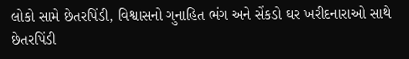લોકો સામે છેતરપિંડી, વિશ્વાસનો ગુનાહિત ભંગ અને સેંકડો ઘર ખરીદનારાઓ સાથે છેતરપિંડી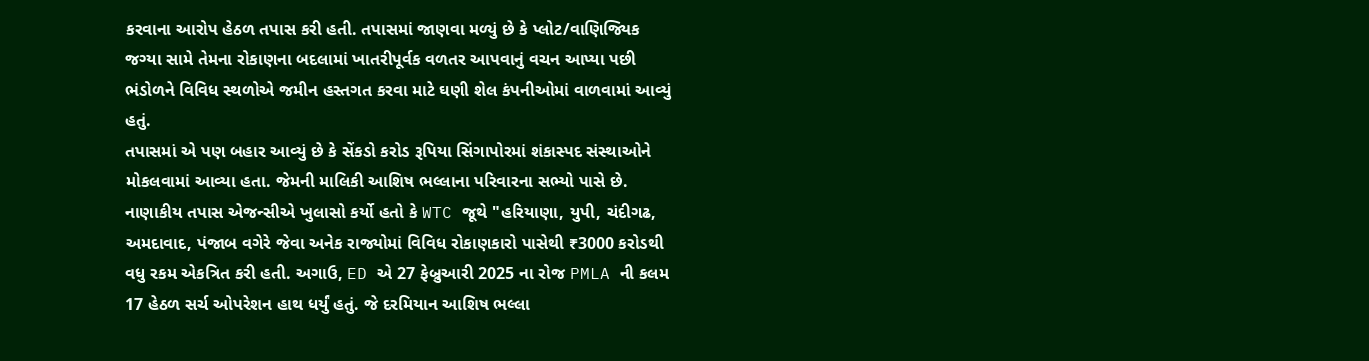કરવાના આરોપ હેઠળ તપાસ કરી હતી. તપાસમાં જાણવા મળ્યું છે કે પ્લોટ/વાણિજ્યિક જગ્યા સામે તેમના રોકાણના બદલામાં ખાતરીપૂર્વક વળતર આપવાનું વચન આપ્યા પછી ભંડોળને વિવિધ સ્થળોએ જમીન હસ્તગત કરવા માટે ઘણી શેલ કંપનીઓમાં વાળવામાં આવ્યું હતું.
તપાસમાં એ પણ બહાર આવ્યું છે કે સેંકડો કરોડ રૂપિયા સિંગાપોરમાં શંકાસ્પદ સંસ્થાઓને મોકલવામાં આવ્યા હતા. જેમની માલિકી આશિષ ભલ્લાના પરિવારના સભ્યો પાસે છે. નાણાકીય તપાસ એજન્સીએ ખુલાસો કર્યો હતો કે WTC જૂથે "હરિયાણા, યુપી, ચંદીગઢ, અમદાવાદ, પંજાબ વગેરે જેવા અનેક રાજ્યોમાં વિવિધ રોકાણકારો પાસેથી ₹3000 કરોડથી વધુ રકમ એકત્રિત કરી હતી. અગાઉ, ED એ 27 ફેબ્રુઆરી 2025 ના રોજ PMLA ની કલમ 17 હેઠળ સર્ચ ઓપરેશન હાથ ધર્યું હતું. જે દરમિયાન આશિષ ભલ્લા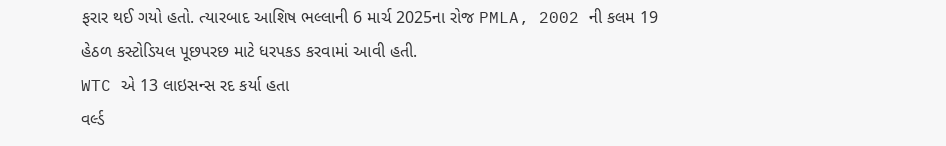ફરાર થઈ ગયો હતો. ત્યારબાદ આશિષ ભલ્લાની 6 માર્ચ 2025ના રોજ PMLA, 2002 ની કલમ 19 હેઠળ કસ્ટોડિયલ પૂછપરછ માટે ધરપકડ કરવામાં આવી હતી.
WTC એ 13 લાઇસન્સ રદ કર્યા હતા
વર્લ્ડ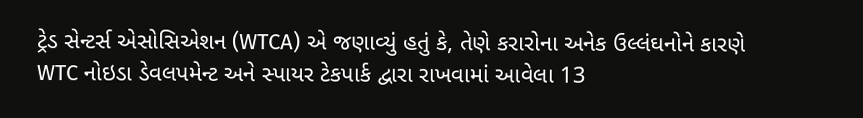ટ્રેડ સેન્ટર્સ એસોસિએશન (WTCA) એ જણાવ્યું હતું કે, તેણે કરારોના અનેક ઉલ્લંઘનોને કારણે WTC નોઇડા ડેવલપમેન્ટ અને સ્પાયર ટેકપાર્ક દ્વારા રાખવામાં આવેલા 13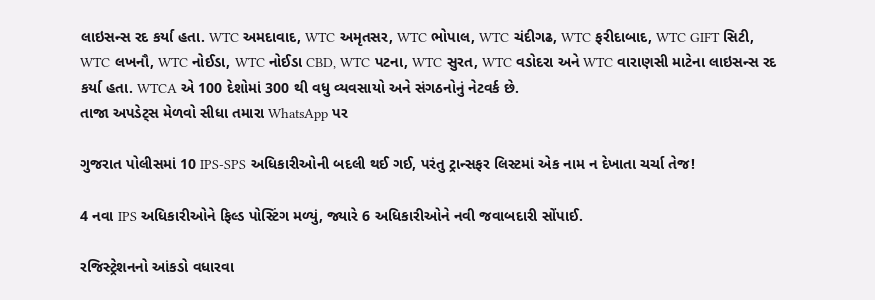લાઇસન્સ રદ કર્યા હતા. WTC અમદાવાદ, WTC અમૃતસર, WTC ભોપાલ, WTC ચંદીગઢ, WTC ફરીદાબાદ, WTC GIFT સિટી, WTC લખનૌ, WTC નોઈડા, WTC નોઈડા CBD, WTC પટના, WTC સુરત, WTC વડોદરા અને WTC વારાણસી માટેના લાઇસન્સ રદ કર્યા હતા. WTCA એ 100 દેશોમાં 300 થી વધુ વ્યવસાયો અને સંગઠનોનું નેટવર્ક છે.
તાજા અપડેટ્સ મેળવો સીધા તમારા WhatsApp પર

ગુજરાત પોલીસમાં 10 IPS-SPS અધિકારીઓની બદલી થઈ ગઈ, પરંતુ ટ્રાન્સફર લિસ્ટમાં એક નામ ન દેખાતા ચર્ચા તેજ!

4 નવા IPS અધિકારીઓને ફિલ્ડ પોસ્ટિંગ મળ્યું, જ્યારે 6 અધિકારીઓને નવી જવાબદારી સોંપાઈ.

રજિસ્ટ્રેશનનો આંકડો વધારવા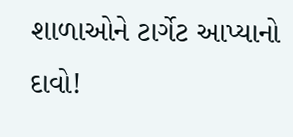શાળાઓને ટાર્ગેટ આપ્યાનો દાવો!